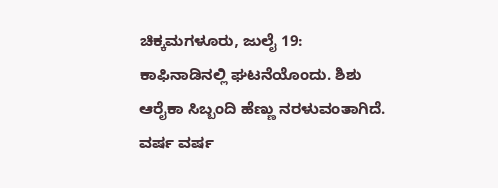ಚಿಕ್ಕಮಗಳೂರು, ಜುಲೈ 19: ಕಾಫಿನಾಡಿನಲ್ಲಿ ಘಟನೆಯೊಂದು. ಶಿಶು ಆರೈಕಾ ಸಿಬ್ಬಂದಿ ಹೆಣ್ಣು ನರಳುವಂತಾಗಿದೆ. ವರ್ಷ ವರ್ಷ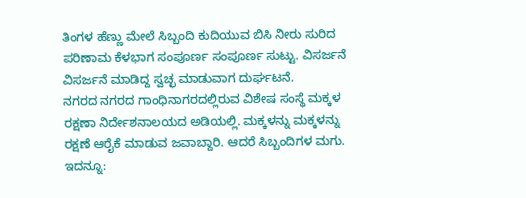ತಿಂಗಳ ಹೆಣ್ಣು ಮೇಲೆ ಸಿಬ್ಬಂದಿ ಕುದಿಯುವ ಬಿಸಿ ನೀರು ಸುರಿದ ಪರಿಣಾಮ ಕೆಳಭಾಗ ಸಂಪೂರ್ಣ ಸಂಪೂರ್ಣ ಸುಟ್ಟು. ವಿಸರ್ಜನೆ ವಿಸರ್ಜನೆ ಮಾಡಿದ್ದ ಸ್ವಚ್ಛ ಮಾಡುವಾಗ ದುರ್ಘಟನೆ.
ನಗರದ ನಗರದ ಗಾಂಧಿನಾಗರದಲ್ಲಿರುವ ವಿಶೇಷ ಸಂಸ್ಥೆ ಮಕ್ಕಳ ರಕ್ಷಣಾ ನಿರ್ದೇಶನಾಲಯದ ಅಡಿಯಲ್ಲಿ. ಮಕ್ಕಳನ್ನು ಮಕ್ಕಳನ್ನು ರಕ್ಷಣೆ ಆರೈಕೆ ಮಾಡುವ ಜವಾಬ್ದಾರಿ. ಆದರೆ ಸಿಬ್ಬಂದಿಗಳ ಮಗು.
ಇದನ್ನೂ: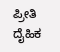ಪ್ರೀತಿ ದೈಹಿಕ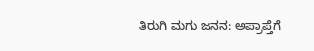ತಿರುಗಿ ಮಗು ಜನನ: ಅಪ್ರಾಪ್ತೆಗೆ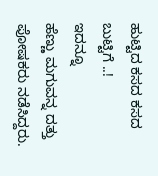ಹುಟ್ಟಿದ ಕಸದ ಕಸದ ಬುಟ್ಟಿಗೆ ..!
ಇದನ್ನೂ
ಹೆಣ್ಣು ಮಗುವನ್ನ ದತ್ತು ಪೋಷಕರು ನಡೆಸಿದ್ದರು.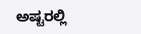ಅಷ್ಟರಲ್ಲಿ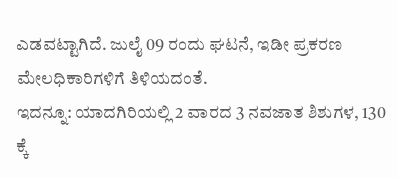ಎಡವಟ್ಟಾಗಿದೆ. ಜುಲೈ 09 ರಂದು ಘಟನೆ, ಇಡೀ ಪ್ರಕರಣ ಮೇಲಧಿಕಾರಿಗಳಿಗೆ ತಿಳಿಯದಂತೆ.
ಇದನ್ನೂ: ಯಾದಗಿರಿಯಲ್ಲಿ 2 ವಾರದ 3 ನವಜಾತ ಶಿಶುಗಳ, 130 ಕ್ಕೆ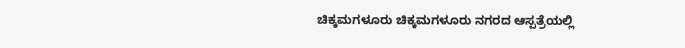ಚಿಕ್ಕಮಗಳೂರು ಚಿಕ್ಕಮಗಳೂರು ನಗರದ ಆಸ್ಪತ್ರೆಯಲ್ಲಿ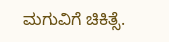ಮಗುವಿಗೆ ಚಿಕಿತ್ಸೆ.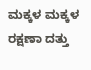ಮಕ್ಕಳ ಮಕ್ಕಳ ರಕ್ಷಣಾ ದತ್ತು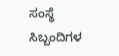ಸಂಸ್ಥೆ ಸಿಬ್ಬಂದಿಗಳ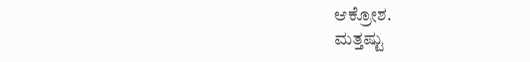ಆಕ್ರೋಶ.
ಮತ್ತಷ್ಟು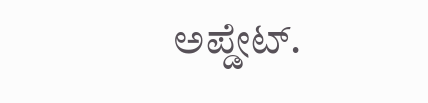ಅಪ್ಡೇಟ್.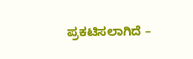ಪ್ರಕಟಿಸಲಾಗಿದೆ –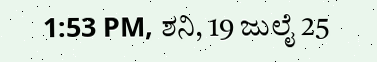1:53 PM, ಶನಿ, 19 ಜುಲೈ 25